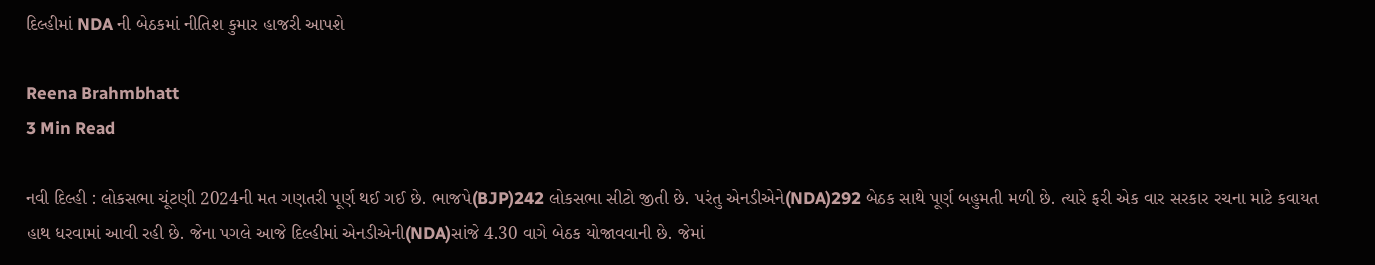દિલ્હીમાં NDA ની બેઠકમાં નીતિશ કુમાર હાજરી આપશે

Reena Brahmbhatt
3 Min Read

નવી દિલ્હી : લોકસભા ચૂંટણી 2024ની મત ગણતરી પૂર્ણ થઈ ગઈ છે. ભાજપે(BJP)242 લોકસભા સીટો જીતી છે. પરંતુ એનડીએને(NDA)292 બેઠક સાથે પૂર્ણ બહુમતી મળી છે. ત્યારે ફરી એક વાર સરકાર રચના માટે કવાયત હાથ ધરવામાં આવી રહી છે. જેના પગલે આજે દિલ્હીમાં એનડીએની(NDA)સાંજે 4.30 વાગે બેઠક યોજાવવાની છે. જેમાં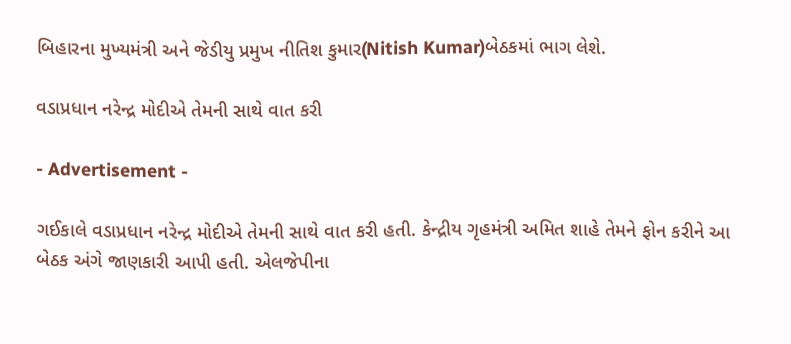બિહારના મુખ્યમંત્રી અને જેડીયુ પ્રમુખ નીતિશ કુમાર(Nitish Kumar)બેઠકમાં ભાગ લેશે.

વડાપ્રધાન નરેન્દ્ર મોદીએ તેમની સાથે વાત કરી

- Advertisement -

ગઈકાલે વડાપ્રધાન નરેન્દ્ર મોદીએ તેમની સાથે વાત કરી હતી. કેન્દ્રીય ગૃહમંત્રી અમિત શાહે તેમને ફોન કરીને આ બેઠક અંગે જાણકારી આપી હતી. એલજેપીના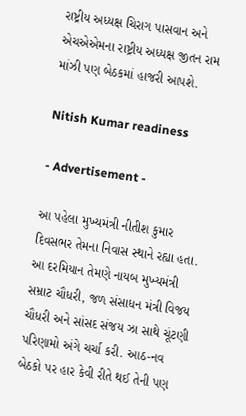રાષ્ટ્રીય અધ્યક્ષ ચિરાગ પાસવાન અને એચએએમના રાષ્ટ્રીય અધ્યક્ષ જીતન રામ માંઝી પણ બેઠકમાં હાજરી આપશે.

Nitish Kumar readiness

- Advertisement -

આ પહેલા મુખ્યમંત્રી નીતીશ કુમાર દિવસભર તેમના નિવાસ સ્થાને રહ્યા હતા. આ દરમિયાન તેમણે નાયબ મુખ્યમંત્રી સમ્રાટ ચૌધરી, જળ સંસાધન મંત્રી વિજય ચૌધરી અને સાંસદ સંજય ઝા સાથે ચૂંટણી પરિણામો અંગે ચર્ચા કરી. આઠ-નવ બેઠકો પર હાર કેવી રીતે થઈ તેની પણ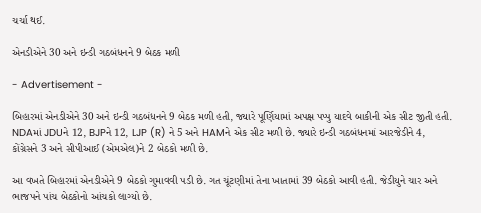ચર્ચા થઈ.

એનડીએને 30 અને ઇન્ડી ગઠબંધનને 9 બેઠક મળી

- Advertisement -

બિહારમાં એનડીએને 30 અને ઇન્ડી ગઠબંધનને 9 બેઠક મળી હતી, જ્યારે પૂર્ણિયામાં અપક્ષ પપ્પુ યાદવે બાકીની એક સીટ જીતી હતી. NDAમાં JDUને 12, BJPને 12, LJP (R) ને 5 અને HAMને એક સીટ મળી છે. જ્યારે ઇન્ડી ગઠબંધનમાં આરજેડીને 4, કોંગ્રેસને 3 અને સીપીઆઈ (એમએલ)ને 2 બેઠકો મળી છે.

આ વખતે બિહારમાં એનડીએને 9 બેઠકો ગુમાવવી પડી છે. ગત ચૂંટણીમાં તેના ખાતામાં 39 બેઠકો આવી હતી. જેડીયુને ચાર અને ભાજપને પાંચ બેઠકોનો આંચકો લાગ્યો છે.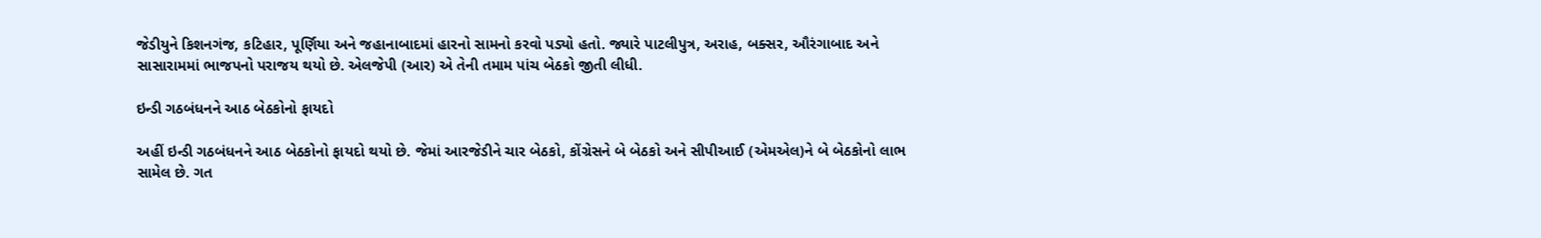જેડીયુને કિશનગંજ, કટિહાર, પૂર્ણિયા અને જહાનાબાદમાં હારનો સામનો કરવો પડ્યો હતો. જ્યારે પાટલીપુત્ર, અરાહ, બક્સર, ઔરંગાબાદ અને સાસારામમાં ભાજપનો પરાજય થયો છે. એલજેપી (આર) એ તેની તમામ પાંચ બેઠકો જીતી લીધી.

ઇન્ડી ગઠબંધનને આઠ બેઠકોનો ફાયદો

અહીં ઇન્ડી ગઠબંધનને આઠ બેઠકોનો ફાયદો થયો છે. જેમાં આરજેડીને ચાર બેઠકો, કોંગ્રેસને બે બેઠકો અને સીપીઆઈ (એમએલ)ને બે બેઠકોનો લાભ સામેલ છે. ગત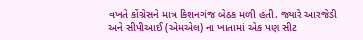વખતે કોંગ્રેસને માત્ર કિશનગંજ બેઠક મળી હતી. જ્યારે આરજેડી અને સીપીઆઈ (એમએલ) ના ખાતામાં એક પણ સીટ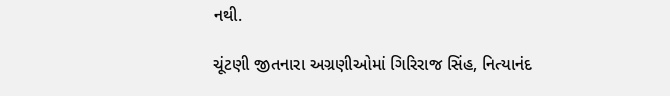નથી.

ચૂંટણી જીતનારા અગ્રણીઓમાં ગિરિરાજ સિંહ, નિત્યાનંદ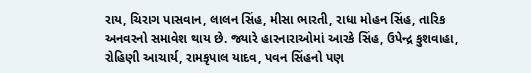રાય, ચિરાગ પાસવાન, લાલન સિંહ, મીસા ભારતી, રાધા મોહન સિંહ, તારિક અનવરનો સમાવેશ થાય છે. જ્યારે હારનારાઓમાં આરકે સિંહ, ઉપેન્દ્ર કુશવાહા, રોહિણી આચાર્ય, રામકૃપાલ યાદવ, પવન સિંહનો પણ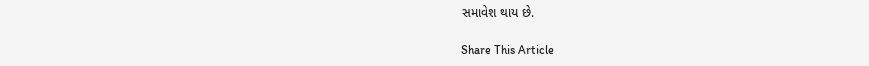સમાવેશ થાય છે.

Share This Article